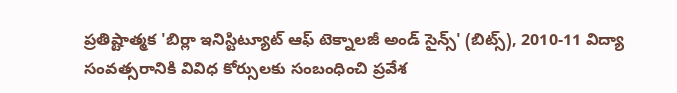ప్రతిష్టాత్మక 'బిర్లా ఇనిస్టిట్యూట్ ఆఫ్ టెక్నాలజీ అండ్ సైన్స్' (బిట్స్), 2010-11 విద్యా సంవత్సరానికి వివిధ కోర్సులకు సంబంధించి ప్రవేశ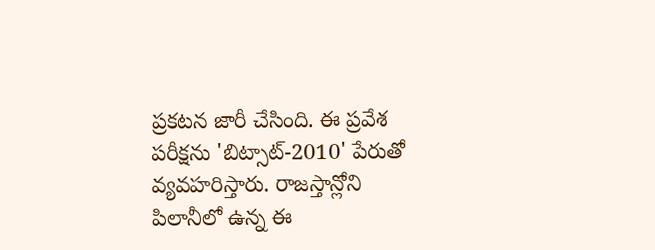ప్రకటన జారీ చేసింది. ఈ ప్రవేశ పరీక్షను 'బిట్సాట్-2010' పేరుతో వ్యవహరిస్తారు. రాజస్తాన్లోని పిలానీలో ఉన్న ఈ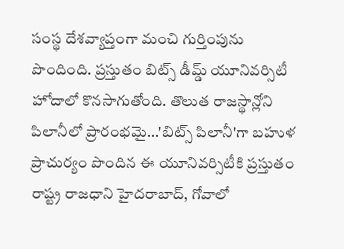సంస్థ దేశవ్యాప్తంగా మంచి గుర్తింపును పొందింది. ప్రస్తుతం బిట్స్ డీమ్డ్ యూనివర్సిటీ హోదాలో కొనసాగుతోంది. తొలుత రాజస్థాన్లోని పిలానీలో ప్రారంభమై...'బిట్స్ పిలానీ'గా బహుళ ప్రాచుర్యం పొందిన ఈ యూనివర్సిటీకి ప్రస్తుతం రాష్ట్ర రాజధాని హైదరాబాద్, గోవాలో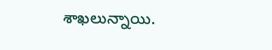శాఖలున్నాయి.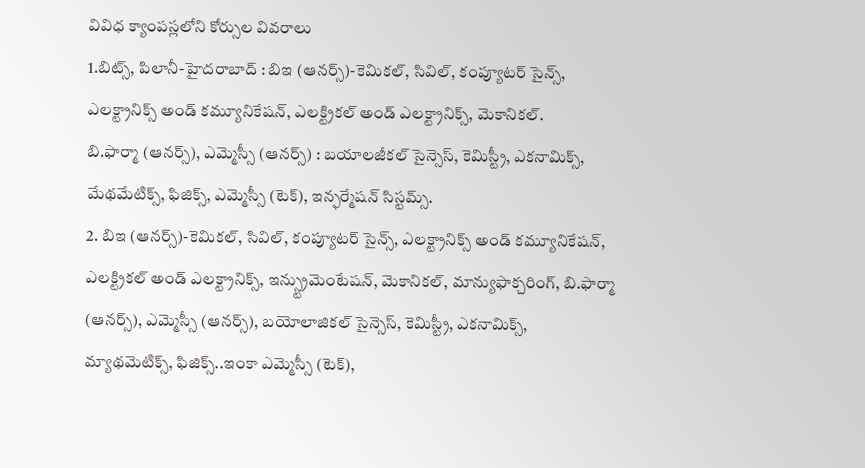వివిధ క్యాంపస్లలోని కోర్సుల వివరాలు
1.బిట్స్, పిలానీ-హైదరాబాద్ : బిఇ (ఆనర్స్)-కెమికల్, సివిల్, కంప్యూటర్ సైన్స్, ఎలక్ట్రానిక్స్ అండ్ కమ్యూనికేషన్, ఎలక్ట్రికల్ అండ్ ఎలక్ట్రానిక్స్, మెకానికల్.
బి.ఫార్మా (ఆనర్స్), ఎమ్మెస్సీ (ఆనర్స్) : బయాలజీకల్ సైన్సెస్, కెమిస్ట్రీ, ఎకనామిక్స్, మేథమేటిక్స్, ఫిజిక్స్, ఎమ్మెస్సీ (టెక్), ఇన్ఫర్మేషన్ సిస్టమ్స్.
2. బిఇ (ఆనర్స్)-కెమికల్, సివిల్, కంప్యూటర్ సైన్స్, ఎలక్ట్రానిక్స్ అండ్ కమ్యూనికేషన్, ఎలక్ట్రికల్ అండ్ ఎలక్ట్రానిక్స్, ఇన్స్ట్రుమెంటేషన్, మెకానికల్, మాన్యుఫాక్చరింగ్, బి.ఫార్మా (ఆనర్స్), ఎమ్మెస్సీ (ఆనర్స్), బయోలాజికల్ సైన్సెస్, కెమిస్ట్రీ, ఎకనామిక్స్, మ్యాథమెటిక్స్, ఫిజిక్స్..ఇంకా ఎమ్మెస్సీ (టెక్),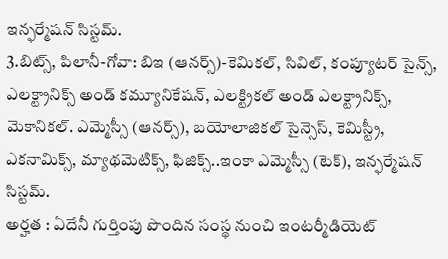ఇన్ఫర్మేషన్ సిస్టమ్.
3.బిట్స్, పిలానీ-గోవా: బిఇ (ఆనర్స్)-కెమికల్, సివిల్, కంప్యూటర్ సైన్స్, ఎలక్ట్రానిక్స్ అండ్ కమ్యూనికేషన్, ఎలక్ట్రికల్ అండ్ ఎలక్ట్రానిక్స్, మెకానికల్. ఎమ్మెస్సీ (ఆనర్స్), బయోలాజికల్ సైన్సెస్, కెమిస్ట్రీ, ఎకనామిక్స్, మ్యాథమెటిక్స్, ఫిజిక్స్..ఇంకా ఎమ్మెస్సీ (టెక్), ఇన్ఫర్మేషన్ సిస్టమ్.
అర్హత : ఏదేనీ గుర్తింపు పొందిన సంస్థ నుంచి ఇంటర్మీడియెట్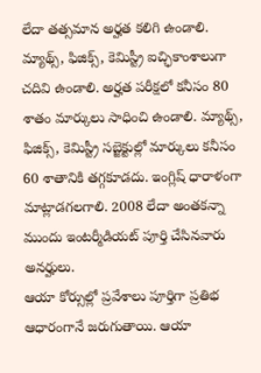లేదా తత్సమాన అర్హత కలిగి ఉండాలి. మ్యాథ్స్, ఫిజిక్స్, కెమిస్ట్రీ ఐచ్ఛికాంశాలుగా చదివి ఉండాలి. అర్హత పరీక్షలో కనీసం 80 శాతం మార్కులు సాధించి ఉండాలి. మ్యాథ్స్, ఫిజిక్స్, కెమిస్ట్రీ సబ్జెక్టుల్లో మార్కులు కనీసం 60 శాతానికి తగ్గకూడదు. ఇంగ్లిష్ ధారాళంగా మాట్లాడగలగాలి. 2008 లేదా అంతకన్నా ముందు ఇంటర్మీడియట్ పూర్తి చేసినవారు అనర్హులు.
ఆయా కోర్సుల్లో ప్రవేశాలు పూర్తిగా ప్రతిభ ఆధారంగానే జరుగుతాయి. ఆయా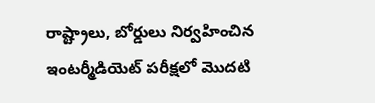రాష్ట్రాలు, బోర్డులు నిర్వహించిన ఇంటర్మీడియెట్ పరీక్షలో మొదటి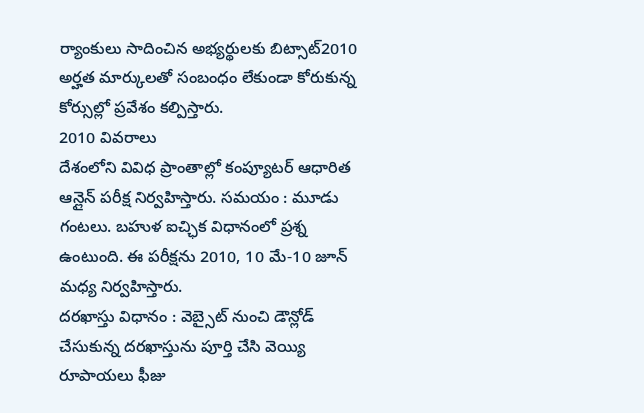ర్యాంకులు సాదించిన అభ్యర్థులకు బిట్సాట్2010 అర్హత మార్కులతో సంబంధం లేకుండా కోరుకున్న కోర్సుల్లో ప్రవేశం కల్పిస్తారు.
2010 వివరాలు
దేశంలోని వివిధ ప్రాంతాల్లో కంప్యూటర్ ఆధారిత ఆన్లైన్ పరీక్ష నిర్వహిస్తారు. సమయం : మూడు గంటలు. బహుళ ఐచ్ఛిక విధానంలో ప్రశ్న ఉంటుంది. ఈ పరీక్షను 2010, 10 మే-10 జూన్ మధ్య నిర్వహిస్తారు.
దరఖాస్తు విధానం : వెబ్సైట్ నుంచి డౌన్లోడ్ చేసుకున్న దరఖాస్తును పూర్తి చేసి వెయ్యి రూపాయలు ఫీజు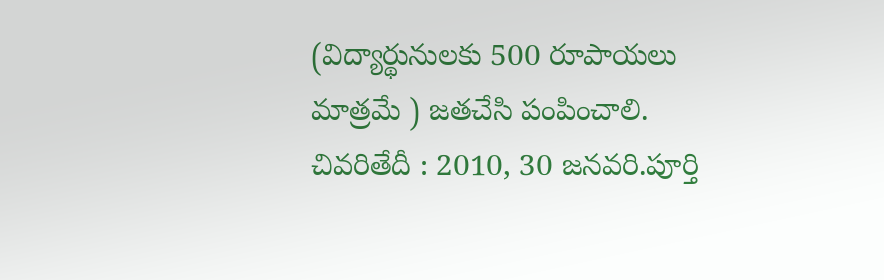(విద్యార్థునులకు 500 రూపాయలు మాత్రమే ) జతచేసి పంపించాలి. చివరితేదీ : 2010, 30 జనవరి.పూర్తి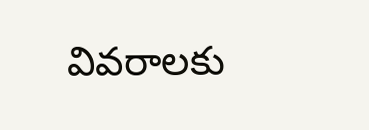వివరాలకు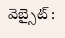వెబ్సైట్ :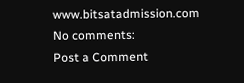www.bitsatadmission.com
No comments:
Post a Comment